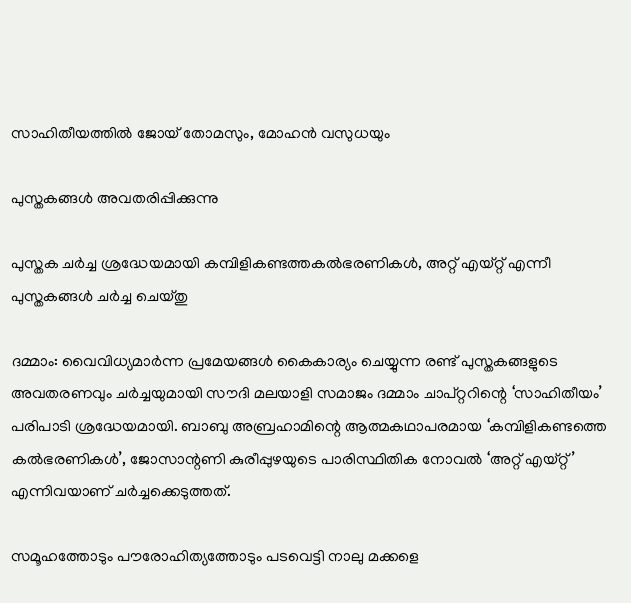സാഹിതീയത്തിൽ ജോയ് തോമസും, മോഹൻ വസുധയും

പുസ്തകങ്ങൾ അവതരിപ്പിക്കുന്നു

പുസ്തക ചർച്ച ശ്രദ്ധേയമായി കമ്പിളികണ്ടത്തകൽഭരണികൾ, അറ്റ് എയ്റ്റ് എന്നീ പുസ്തകങ്ങൾ ചർച്ച ചെയ്തു

ദമ്മാം: വൈവിധ്യമാർന്ന പ്രമേയങ്ങൾ കൈകാര്യം ചെയ്യുന്ന രണ്ട് പുസ്തകങ്ങളുടെ അവതരണവും ചർച്ചയുമായി സൗദി മലയാളി സമാജം ദമ്മാം ചാപ്റ്ററിന്റെ ‘സാഹിതീയം’ പരിപാടി ശ്രദ്ധേയമായി. ബാബു അബ്രഹാമിന്റെ ആത്മകഥാപരമായ ‘കമ്പിളികണ്ടത്തെ കൽഭരണികൾ’, ജോസാന്റണി കുരീപ്പുഴയുടെ പാരിസ്ഥിതിക നോവൽ ‘അറ്റ് എയ്റ്റ്’ എന്നിവയാണ് ചർച്ചക്കെടുത്തത്.

സമൂഹത്തോടും പൗരോഹിത്യത്തോടും പടവെട്ടി നാലു മക്കളെ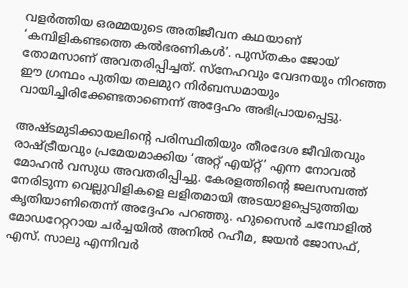വളർത്തിയ ഒരമ്മയുടെ അതിജീവന കഥയാണ് ‘കമ്പിളികണ്ടത്തെ കൽഭരണികൾ’. പുസ്തകം ജോയ് തോമസാണ് അവതരിപ്പിച്ചത്. സ്നേഹവും വേദനയും നിറഞ്ഞ ഈ ഗ്രന്ഥം പുതിയ തലമുറ നിർബന്ധമായും വായിച്ചിരിക്കേണ്ടതാണെന്ന് അദ്ദേഹം അഭിപ്രായപ്പെട്ടു.

അഷ്ടമുടിക്കായലിന്റെ പരിസ്ഥിതിയും തീരദേശ ജീവിതവും രാഷ്ട്രീയവും പ്രമേയമാക്കിയ ‘അറ്റ് എയ്റ്റ്’ എന്ന നോവൽ മോഹൻ വസുധ അവതരിപ്പിച്ചു. കേരളത്തിന്റെ ജലസമ്പത്ത് നേരിടുന്ന വെല്ലുവിളികളെ ലളിതമായി അടയാളപ്പെടുത്തിയ കൃതിയാണിതെന്ന് അദ്ദേഹം പറഞ്ഞു. ഹുസൈൻ ചമ്പോളിൽ മോഡറേറ്ററായ ചർച്ചയിൽ അനിൽ റഹീമ, ജയൻ ജോസഫ്, എസ്. സാലു എന്നിവർ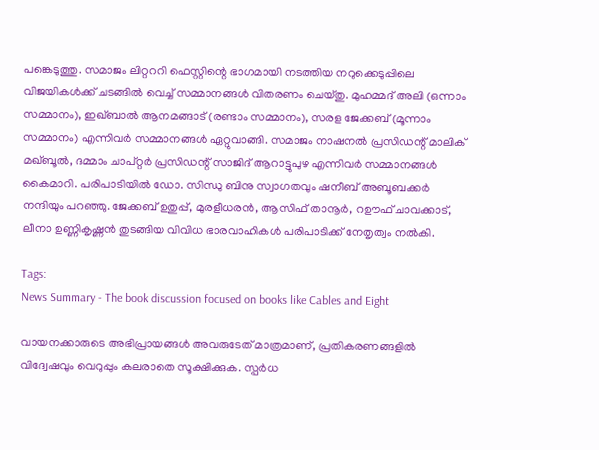പങ്കെടുത്തു. സമാജം ലിറ്റററി ഫെസ്റ്റിന്റെ ഭാഗമായി നടത്തിയ നറുക്കെടുപ്പിലെ വിജയികൾക്ക് ചടങ്ങിൽ വെച്ച് സമ്മാനങ്ങൾ വിതരണം ചെയ്തു. മുഹമ്മദ് അലി (ഒന്നാം സമ്മാനം), ഇഖ്ബാൽ ആനമങ്ങാട് (രണ്ടാം സമ്മാനം), സരള ജേക്കബ് (മൂന്നാം സമ്മാനം) എന്നിവർ സമ്മാനങ്ങൾ ഏറ്റുവാങ്ങി. സമാജം നാഷനൽ പ്രസിഡന്റ് മാലിക് മഖ്ബൂൽ, ദമ്മാം ചാപ്റ്റർ പ്രസിഡന്റ് സാജിദ് ആറാട്ടുപുഴ എന്നിവർ സമ്മാനങ്ങൾ കൈമാറി. പരിപാടിയിൽ ഡോ. സിന്ധു ബിനു സ്വാഗതവും ഷനീബ് അബൂബക്കർ നന്ദിയും പറഞ്ഞു. ജേക്കബ് ഉതുപ്പ്, മുരളീധരൻ, ആസിഫ് താനൂർ, റഊഫ് ചാവക്കാട്, ലീനാ ഉണ്ണികൃഷ്ണൻ തുടങ്ങിയ വിവിധ ഭാരവാഹികൾ പരിപാടിക്ക് നേതൃത്വം നൽകി.

Tags:
News Summary - The book discussion focused on books like Cables and Eight

വായനക്കാരുടെ അഭിപ്രായങ്ങള്‍ അവരുടേത് മാത്രമാണ്, പ്രതികരണങ്ങളിൽ വിദ്വേഷവും വെറുപ്പും കലരാതെ സൂക്ഷിക്കുക. സ്പർധ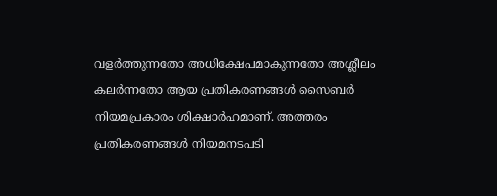വളർത്തുന്നതോ അധിക്ഷേപമാകുന്നതോ അശ്ലീലം കലർന്നതോ ആയ പ്രതികരണങ്ങൾ സൈബർ നിയമപ്രകാരം ശിക്ഷാർഹമാണ്. അത്തരം പ്രതികരണങ്ങൾ നിയമനടപടി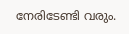നേരിടേണ്ടി വരും.